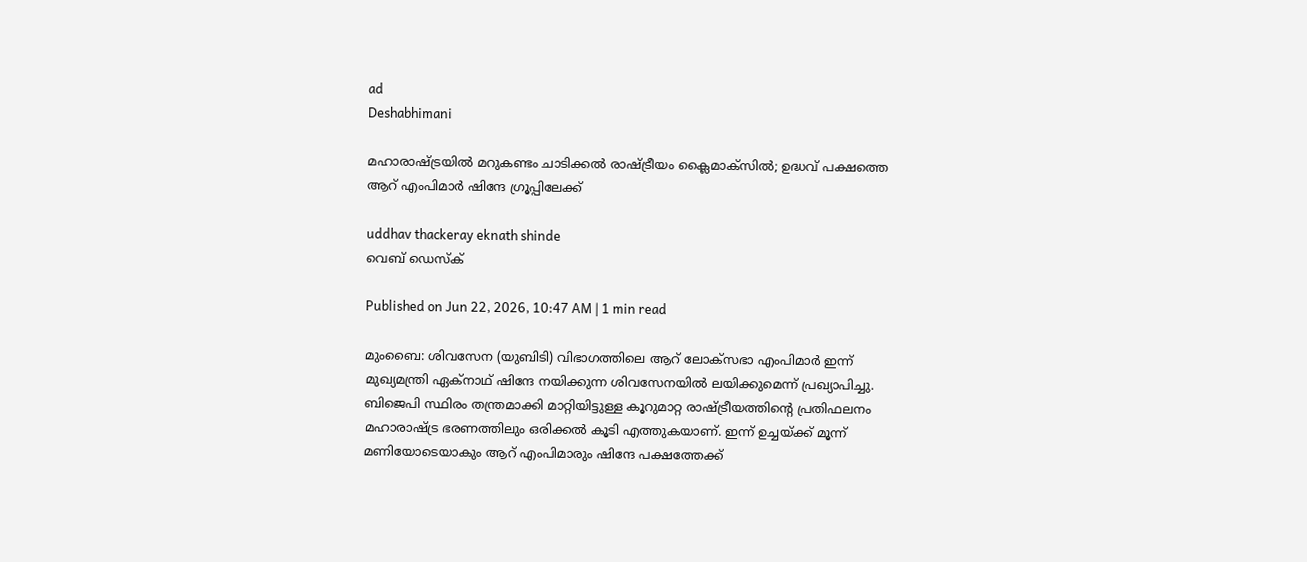ad
Deshabhimani

മഹാരാഷ്ട്രയിൽ മറുകണ്ടം ചാടിക്കൽ രാഷ്ട്രീയം ക്ലൈമാക്സിൽ; ഉദ്ധവ് പക്ഷത്തെ ആറ് എംപിമാര്‍ ഷിന്ദേ ഗ്രൂപ്പിലേക്ക്

uddhav thackeray eknath shinde
വെബ് ഡെസ്ക്

Published on Jun 22, 2026, 10:47 AM | 1 min read

മുംബൈ: ശിവസേന (യുബിടി) വിഭാഗത്തിലെ ആറ് ലോക്സഭാ എംപിമാർ ഇന്ന് മുഖ്യമന്ത്രി ഏക്‌നാഥ് ഷിന്ദേ നയിക്കുന്ന ശിവസേനയിൽ ലയിക്കുമെന്ന് പ്രഖ്യാപിച്ചു. ബിജെപി സ്ഥിരം തന്ത്രമാക്കി മാറ്റിയിട്ടുള്ള കൂറുമാറ്റ രാഷ്ട്രീയത്തിന്റെ പ്രതിഫലനം മഹാരാഷ്ട്ര ഭരണത്തിലും ഒരിക്കൽ കൂടി എത്തുകയാണ്. ഇന്ന് ഉച്ചയ്ക്ക് മൂന്ന് മണിയോടെയാകും ആറ് എംപിമാരും ഷിന്ദേ പക്ഷത്തേക്ക്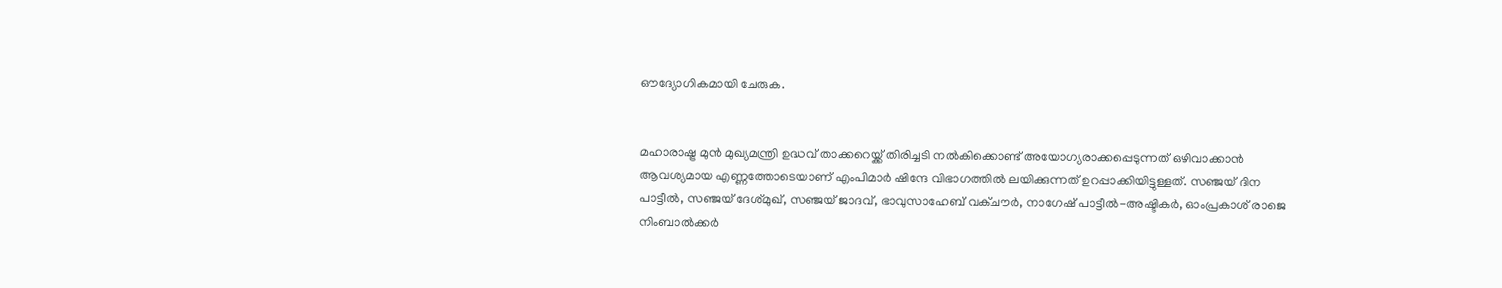ഔദ്യോഗികമായി ചേരുക.


മഹാരാഷ്ട്ര മുൻ മുഖ്യമന്ത്രി ഉദ്ധവ് താക്കറെയ്ക്ക് തിരിച്ചടി നൽകിക്കൊണ്ട് അയോഗ്യരാക്കപ്പെടുന്നത് ഒഴിവാക്കാൻ ആവശ്യമായ എണ്ണത്തോടെയാണ് എംപിമാർ ഷിന്ദേ വിഭാഗത്തിൽ ലയിക്കുന്നത് ഉറപ്പാക്കിയിട്ടുള്ളത്. സഞ്ജയ് ദിന പാട്ടീൽ, സഞ്ജയ് ദേശ്മുഖ്, സഞ്ജയ് ജാദവ്, ഭാവുസാഹേബ് വക്ചൗർ, നാഗേഷ് പാട്ടീൽ-അഷ്ടികർ, ഓംപ്രകാശ് രാജെ നിംബാൽക്കർ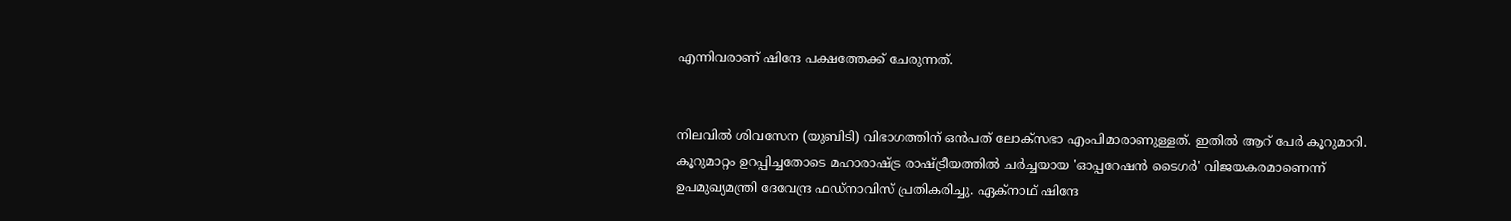എന്നിവരാണ് ഷിന്ദേ പക്ഷത്തേക്ക് ചേരുന്നത്.


നിലവിൽ ശിവസേന (യുബിടി) വിഭാഗത്തിന് ഒൻപത് ലോക്സഭാ എംപിമാരാണുള്ളത്. ഇതിൽ ആറ് പേർ കൂറുമാറി. കൂറുമാറ്റം ഉറപ്പിച്ചതോടെ മഹാരാഷ്ട്ര രാഷ്ട്രീയത്തിൽ ചർച്ചയായ 'ഓപ്പറേഷൻ ടൈഗർ' വിജയകരമാണെന്ന് ഉപമുഖ്യമന്ത്രി ദേവേന്ദ്ര ഫഡ്നാവിസ് പ്രതികരിച്ചു. ഏക്‌നാഥ് ഷിന്ദേ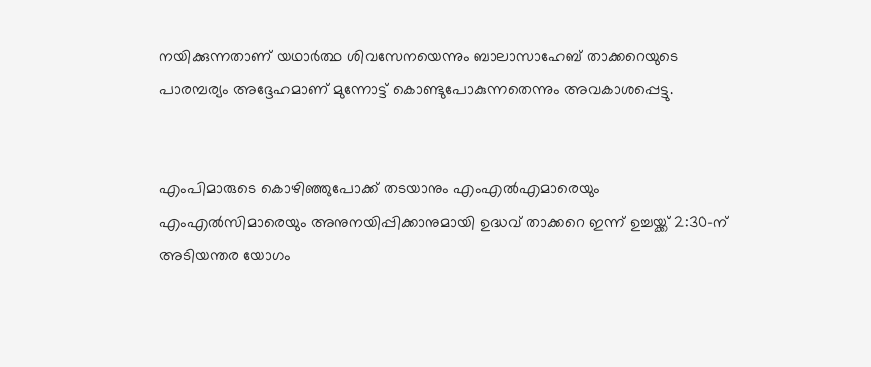നയിക്കുന്നതാണ് യഥാർത്ഥ ശിവസേനയെന്നും ബാലാസാഹേബ് താക്കറെയുടെ പാരമ്പര്യം അദ്ദേഹമാണ് മുന്നോട്ട് കൊണ്ടുപോകുന്നതെന്നും അവകാശപ്പെട്ടു.


എംപിമാരുടെ കൊഴിഞ്ഞുപോക്ക് തടയാനും എംഎൽഎമാരെയും എംഎൽസിമാരെയും അനുനയിപ്പിക്കാനുമായി ഉദ്ധവ് താക്കറെ ഇന്ന് ഉച്ചയ്ക്ക് 2:30-ന് അടിയന്തര യോഗം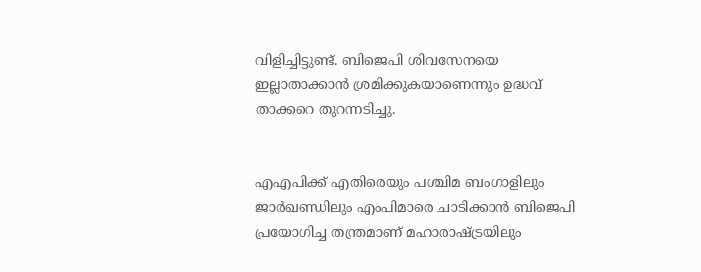വിളിച്ചിട്ടുണ്ട്. ബിജെപി ശിവസേനയെ ഇല്ലാതാക്കാൻ ശ്രമിക്കുകയാണെന്നും ഉദ്ധവ് താക്കറെ തുറന്നടിച്ചു.


എഎപിക്ക് എതിരെയും പശ്ചിമ ബംഗാളിലും ജാര്‍ഖണ്ഡിലും എംപിമാരെ ചാടിക്കാൻ ബിജെപി പ്രയോഗിച്ച തന്ത്രമാണ് മഹാരാഷ്ട്രയിലും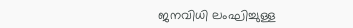ജനവിധി ലംഘിച്ചുള്ള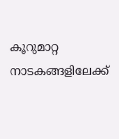കൂറുമാറ്റ നാടകങ്ങളിലേക്ക്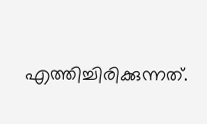എത്തിച്ചിരിക്കുന്നത്.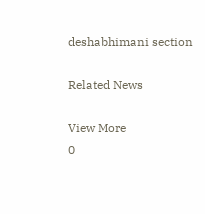deshabhimani section

Related News

View More
0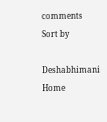comments
Sort by

Deshabhimani
Home